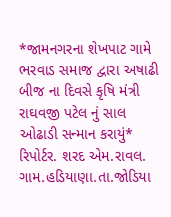*જામનગરના શેખપાટ ગામે ભરવાડ સમાજ દ્વારા અષાઢી બીજ ના દિવસે કૃષિ મંત્રી રાઘવજી પટેલ નું સાલ ઓઢાડી સન્માન કરાયું*
રિપોર્ટર. શરદ એમ.રાવલ. ગામ.હડિયાણા.તા.જોડિયા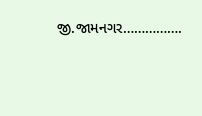જી.જામનગર…………….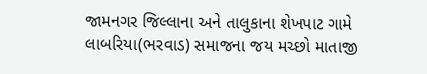જામનગર જિલ્લાના અને તાલુકાના શેખપાટ ગામે લાબરિયા(ભરવાડ) સમાજના જય મચ્છો માતાજી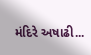મંદિરે અષાઢી...